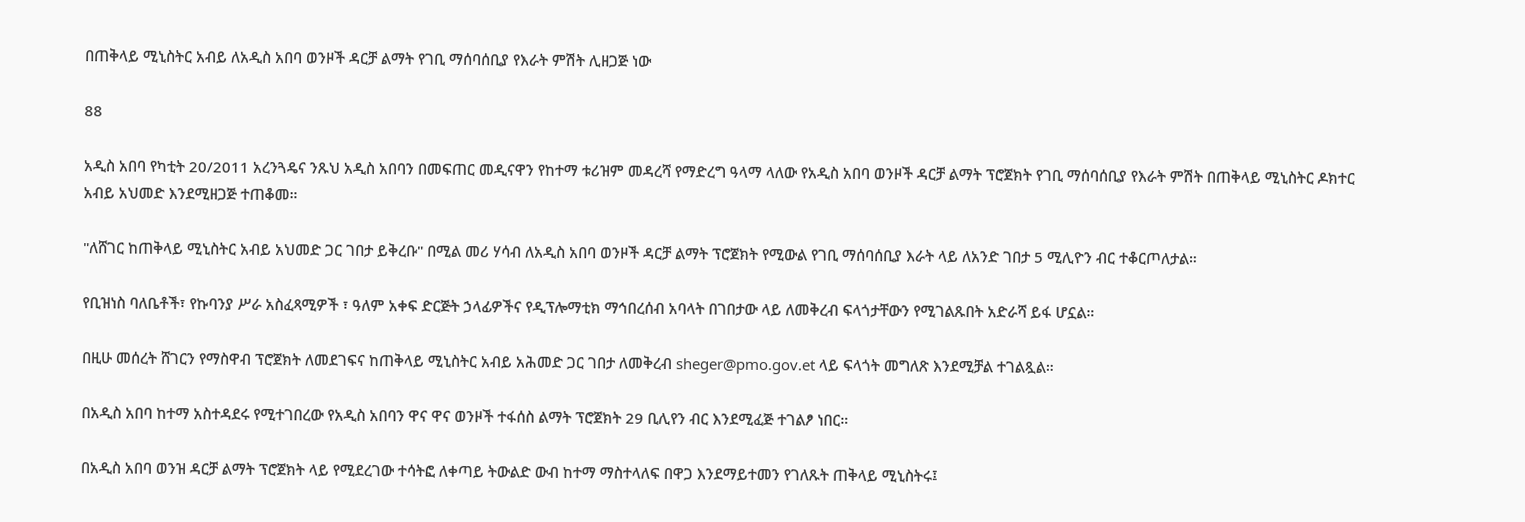በጠቅላይ ሚኒስትር አብይ ለአዲስ አበባ ወንዞች ዳርቻ ልማት የገቢ ማሰባሰቢያ የእራት ምሽት ሊዘጋጅ ነው

88

አዲስ አበባ የካቲት 20/2011 አረንጓዴና ንጹህ አዲስ አበባን በመፍጠር መዲናዋን የከተማ ቱሪዝም መዳረሻ የማድረግ ዓላማ ላለው የአዲስ አበባ ወንዞች ዳርቻ ልማት ፕሮጀክት የገቢ ማሰባሰቢያ የእራት ምሽት በጠቅላይ ሚኒስትር ዶክተር አብይ አህመድ እንደሚዘጋጅ ተጠቆመ።

"ለሸገር ከጠቅላይ ሚኒስትር አብይ አህመድ ጋር ገበታ ይቅረቡ" በሚል መሪ ሃሳብ ለአዲስ አበባ ወንዞች ዳርቻ ልማት ፕሮጀክት የሚውል የገቢ ማሰባሰቢያ እራት ላይ ለአንድ ገበታ 5 ሚሊዮን ብር ተቆርጦለታል።

የቢዝነስ ባለቤቶች፣ የኩባንያ ሥራ አስፈጻሚዎች ፣ ዓለም አቀፍ ድርጅት ኃላፊዎችና የዲፕሎማቲክ ማኅበረሰብ አባላት በገበታው ላይ ለመቅረብ ፍላጎታቸውን የሚገልጹበት አድራሻ ይፋ ሆኗል።

በዚሁ መሰረት ሸገርን የማስዋብ ፕሮጀክት ለመደገፍና ከጠቅላይ ሚኒስትር አብይ አሕመድ ጋር ገበታ ለመቅረብ sheger@pmo.gov.et ላይ ፍላጎት መግለጽ እንደሚቻል ተገልጿል።

በአዲስ አበባ ከተማ አስተዳደሩ የሚተገበረው የአዲስ አበባን ዋና ዋና ወንዞች ተፋሰስ ልማት ፕሮጀክት 29 ቢሊየን ብር እንደሚፈጅ ተገልፆ ነበር።

በአዲስ አበባ ወንዝ ዳርቻ ልማት ፕሮጀክት ላይ የሚደረገው ተሳትፎ ለቀጣይ ትውልድ ውብ ከተማ ማስተላለፍ በዋጋ እንደማይተመን የገለጹት ጠቅላይ ሚኒስትሩ፤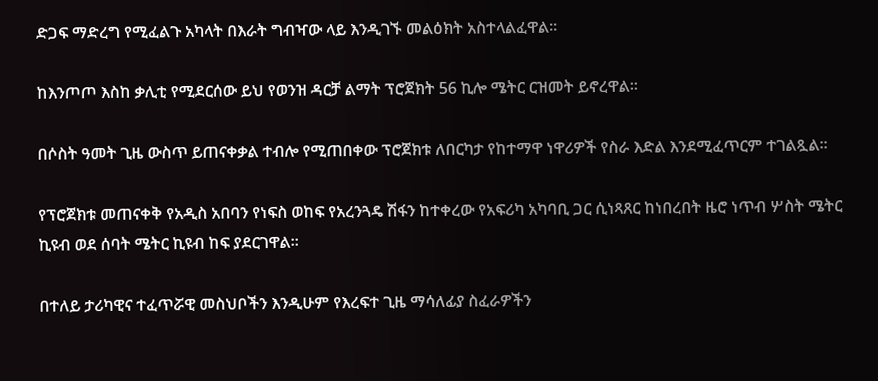ድጋፍ ማድረግ የሚፈልጉ አካላት በእራት ግብዣው ላይ እንዲገኙ መልዕክት አስተላልፈዋል።

ከእንጦጦ እስከ ቃሊቲ የሚደርሰው ይህ የወንዝ ዳርቻ ልማት ፕሮጀክት 56 ኪሎ ሜትር ርዝመት ይኖረዋል።

በሶስት ዓመት ጊዜ ውስጥ ይጠናቀቃል ተብሎ የሚጠበቀው ፕሮጀክቱ ለበርካታ የከተማዋ ነዋሪዎች የስራ እድል እንደሚፈጥርም ተገልጿል።

የፕሮጀክቱ መጠናቀቅ የአዲስ አበባን የነፍስ ወከፍ የአረንጓዴ ሽፋን ከተቀረው የአፍሪካ አካባቢ ጋር ሲነጻጸር ከነበረበት ዜሮ ነጥብ ሦስት ሜትር ኪዩብ ወደ ሰባት ሜትር ኪዩብ ከፍ ያደርገዋል።

በተለይ ታሪካዊና ተፈጥሯዊ መስህቦችን እንዲሁም የእረፍተ ጊዜ ማሳለፊያ ስፈራዎችን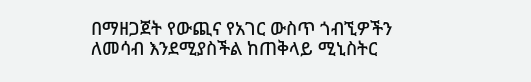በማዘጋጀት የውጪና የአገር ውስጥ ጎብኚዎችን ለመሳብ እንደሚያስችል ከጠቅላይ ሚኒስትር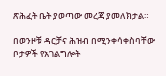ጽሕፈት ቤት ያወጣው መረጃ ያመለክታል።

በወንዞቹ ዳርቻና ሕዝብ በሚንቀሳቀስባቸው ቦታዎች የአገልግሎት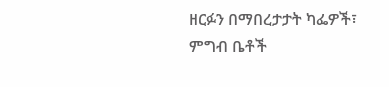ዘርፉን በማበረታታት ካፌዎች፣ ምግብ ቤቶች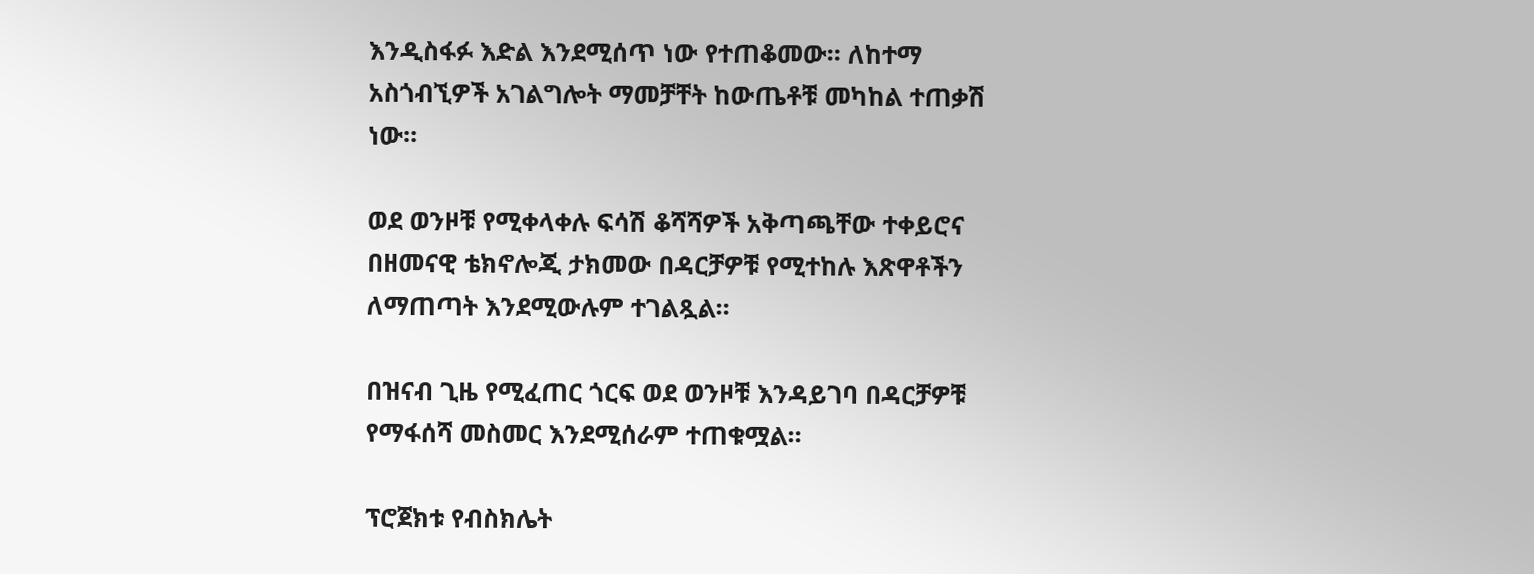እንዲስፋፉ እድል እንደሚሰጥ ነው የተጠቆመው። ለከተማ አስጎብኚዎች አገልግሎት ማመቻቸት ከውጤቶቹ መካከል ተጠቃሽ ነው።

ወደ ወንዞቹ የሚቀላቀሉ ፍሳሽ ቆሻሻዎች አቅጣጫቸው ተቀይሮና በዘመናዊ ቴክኖሎጂ ታክመው በዳርቻዎቹ የሚተከሉ እጽዋቶችን ለማጠጣት እንደሚውሉም ተገልጿል።

በዝናብ ጊዜ የሚፈጠር ጎርፍ ወደ ወንዞቹ እንዳይገባ በዳርቻዎቹ የማፋሰሻ መስመር እንደሚሰራም ተጠቁሟል።

ፕሮጀክቱ የብስክሌት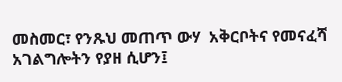መስመር፣ የንጹህ መጠጥ ውሃ  አቅርቦትና የመናፈሻ አገልግሎትን የያዘ ሲሆን፤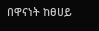በዋናነት ከፀሀይ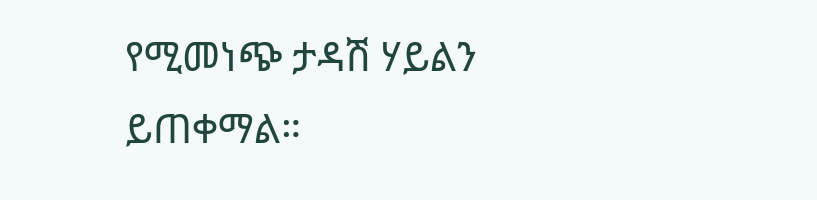የሚመነጭ ታዳሽ ሃይልን ይጠቀማል።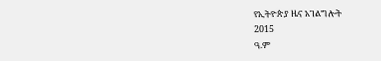የኢትዮጵያ ዜና አገልግሎት
2015
ዓ.ም